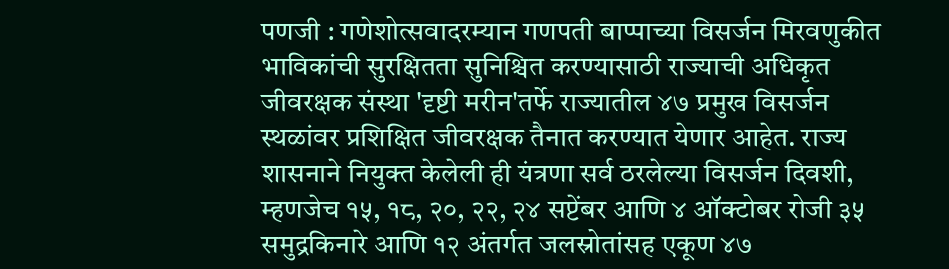पणजी : गणेशोत्सवादरम्यान गणपती बाप्पाच्या विसर्जन मिरवणुकीत भाविकांची सुरक्षितता सुनिश्चित करण्यासाठी राज्याची अधिकृत जीवरक्षक संस्था 'दृष्टी मरीन'तर्फे राज्यातील ४७ प्रमुख विसर्जन स्थळांवर प्रशिक्षित जीवरक्षक तैनात करण्यात येणार आहेत. राज्य शासनाने नियुक्त केलेली ही यंत्रणा सर्व ठरलेल्या विसर्जन दिवशी, म्हणजेच १५, १८, २०, २२, २४ सप्टेंबर आणि ४ ऑक्टोबर रोजी ३५ समुद्रकिनारे आणि १२ अंतर्गत जलस्रोतांसह एकूण ४७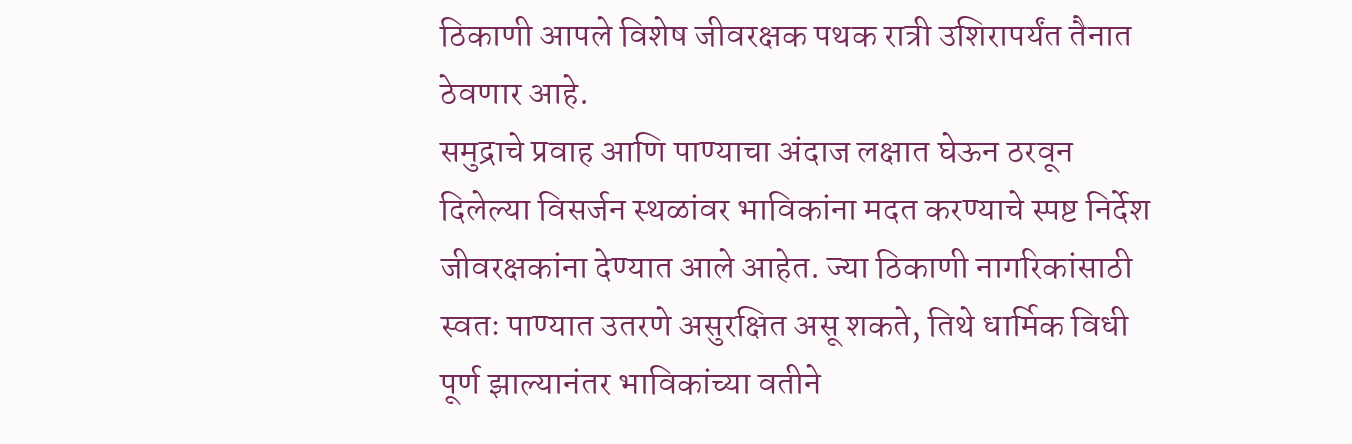ठिकाणी आपले विशेष जीवरक्षक पथक रात्री उशिरापर्यंत तैनात ठेवणार आहे.
समुद्राचे प्रवाह आणि पाण्याचा अंदाज लक्षात घेऊन ठरवून दिलेल्या विसर्जन स्थळांवर भाविकांना मदत करण्याचे स्पष्ट निर्देश जीवरक्षकांना देण्यात आले आहेत. ज्या ठिकाणी नागरिकांसाठी स्वतः पाण्यात उतरणे असुरक्षित असू शकते, तिथे धार्मिक विधी पूर्ण झाल्यानंतर भाविकांच्या वतीने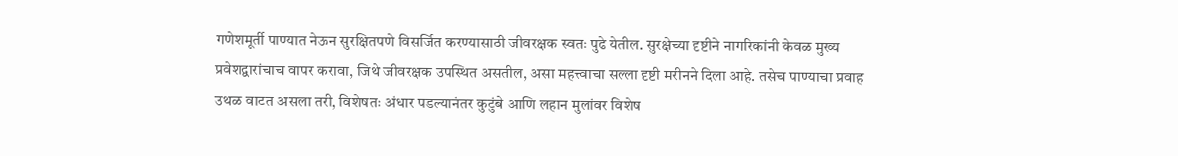गणेशमूर्ती पाण्यात नेऊन सुरक्षितपणे विसर्जित करण्यासाठी जीवरक्षक स्वतः पुढे येतील. सुरक्षेच्या दृष्टीने नागरिकांनी केवळ मुख्य प्रवेशद्वारांचाच वापर करावा, जिथे जीवरक्षक उपस्थित असतील, असा महत्त्वाचा सल्ला दृष्टी मरीनने दिला आहे. तसेच पाण्याचा प्रवाह उथळ वाटत असला तरी, विशेषतः अंधार पडल्यानंतर कुटुंबे आणि लहान मुलांवर विशेष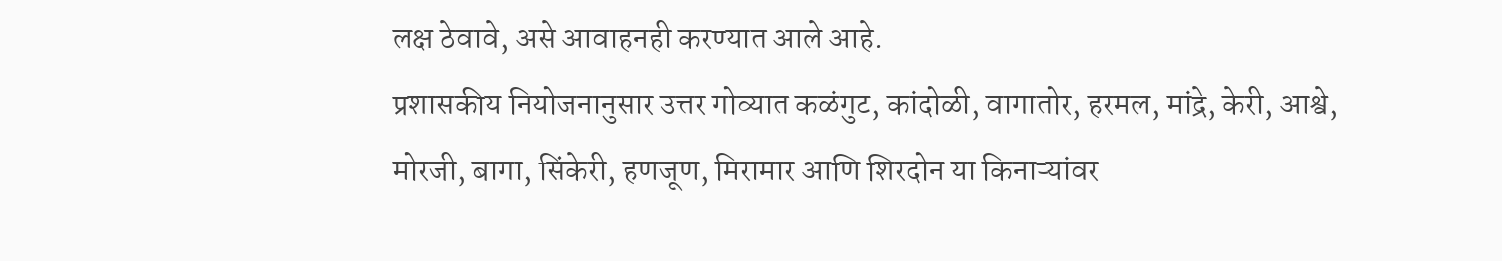लक्ष ठेवावे, असे आवाहनही करण्यात आले आहे.
प्रशासकीय नियोजनानुसार उत्तर गोव्यात कळंगुट, कांदोळी, वागातोर, हरमल, मांद्रे, केरी, आश्वे, मोरजी, बागा, सिंकेरी, हणजूण, मिरामार आणि शिरदोन या किनाऱ्यांवर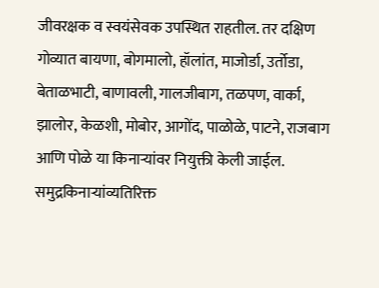जीवरक्षक व स्वयंसेवक उपस्थित राहतील. तर दक्षिण गोव्यात बायणा, बोगमालो, हॉलांत, माजोर्डा, उर्तोडा, बेताळभाटी, बाणावली, गालजीबाग, तळपण, वार्का, झालोर, केळशी, मोबोर, आगोंद, पाळोळे, पाटने, राजबाग आणि पोळे या किनाऱ्यांवर नियुक्ती केली जाईल.
समुद्रकिनाऱ्यांव्यतिरिक्त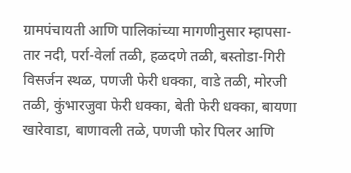ग्रामपंचायती आणि पालिकांच्या मागणीनुसार म्हापसा-तार नदी, पर्रा-वेर्ला तळी, हळदणे तळी, बस्तोडा-गिरी विसर्जन स्थळ, पणजी फेरी धक्का, वाडे तळी, मोरजी तळी, कुंभारजुवा फेरी धक्का, बेती फेरी धक्का, बायणा खारेवाडा, बाणावली तळे, पणजी फोर पिलर आणि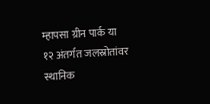म्हापसा ग्रीन पार्क या १२ अंतर्गत जलस्रोतांवर स्थानिक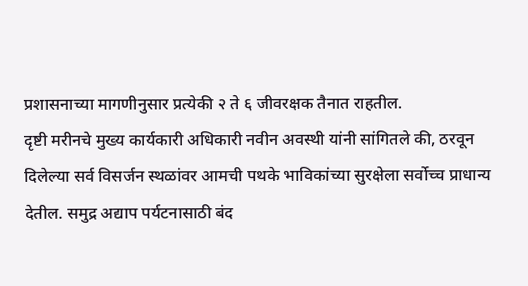प्रशासनाच्या मागणीनुसार प्रत्येकी २ ते ६ जीवरक्षक तैनात राहतील.
दृष्टी मरीनचे मुख्य कार्यकारी अधिकारी नवीन अवस्थी यांनी सांगितले की, ठरवून दिलेल्या सर्व विसर्जन स्थळांवर आमची पथके भाविकांच्या सुरक्षेला सर्वोच्च प्राधान्य देतील. समुद्र अद्याप पर्यटनासाठी बंद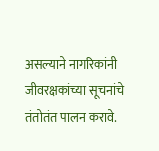असल्याने नागरिकांनी जीवरक्षकांच्या सूचनांचे तंतोतंत पालन करावे.